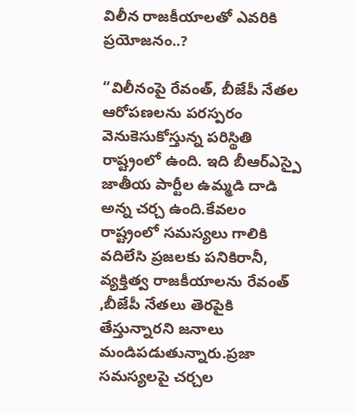విలీన రాజకీయాలతో ఎవరికి ప్రయోజనం..?

“విలీనంపై రేవంత్, బీజేపీ నేతల ఆరోపణలను పరస్పరం వెనుకెసుకోస్తున్న పరిస్థితి రాష్ట్రంలో ఉంది. ఇది బీఆర్ఎస్పై జాతీయ పార్టీల ఉమ్మడి దాడి అన్న చర్చ ఉంది.కేవలం రాష్ట్రంలో సమస్యలు గాలికి వదిలేసి ప్రజలకు పనికిరానీ, వ్యక్తిత్వ రాజకీయాలను రేవంత్ ,బీజేపీ నేతలు తెరపైకి తేస్తున్నారని జనాలు మండిపడుతున్నారు.ప్రజా సమస్యలపై చర్చల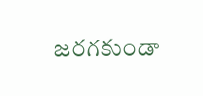జరగకుండా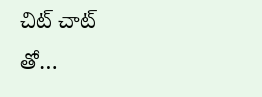చిట్ చాట్ తో…